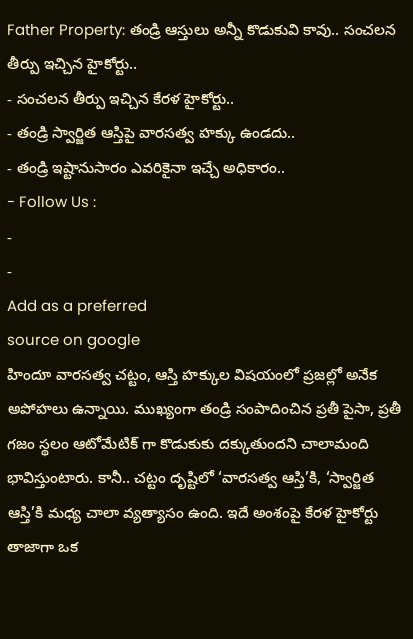Father Property: తండ్రి ఆస్తులు అన్నీ కొడుకువి కావు.. సంచలన తీర్పు ఇచ్చిన హైకోర్టు..
- సంచలన తీర్పు ఇచ్చిన కేరళ హైకోర్టు..
- తండ్రి స్వార్జిత ఆస్తిపై వారసత్వ హక్కు ఉండదు..
- తండ్రి ఇష్టానుసారం ఎవరికైనా ఇచ్చే అధికారం..
- Follow Us :
-
-
Add as a preferred
source on google
హిందూ వారసత్వ చట్టం, ఆస్తి హక్కుల విషయంలో ప్రజల్లో అనేక అపోహలు ఉన్నాయి. ముఖ్యంగా తండ్రి సంపాదించిన ప్రతీ పైసా, ప్రతీ గజం స్థలం ఆటోమేటిక్ గా కొడుకుకు దక్కుతుందని చాలామంది భావిస్తుంటారు. కానీ.. చట్టం దృష్టిలో ‘వారసత్వ ఆస్తి’కి, ‘స్వార్జిత ఆస్తి’కి మధ్య చాలా వ్యత్యాసం ఉంది. ఇదే అంశంపై కేరళ హైకోర్టు తాజాగా ఒక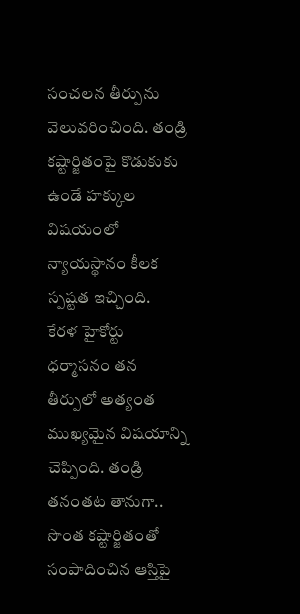సంచలన తీర్పును వెలువరించింది. తండ్రి కష్టార్జితంపై కొడుకుకు ఉండే హక్కుల విషయంలో న్యాయస్థానం కీలక స్పష్టత ఇచ్చింది.
కేరళ హైకోర్టు ధర్మాసనం తన తీర్పులో అత్యంత ముఖ్యమైన విషయాన్ని చెప్పింది. తండ్రి తనంతట తానుగా.. సొంత కష్టార్జితంతో సంపాదించిన ఆస్తిపై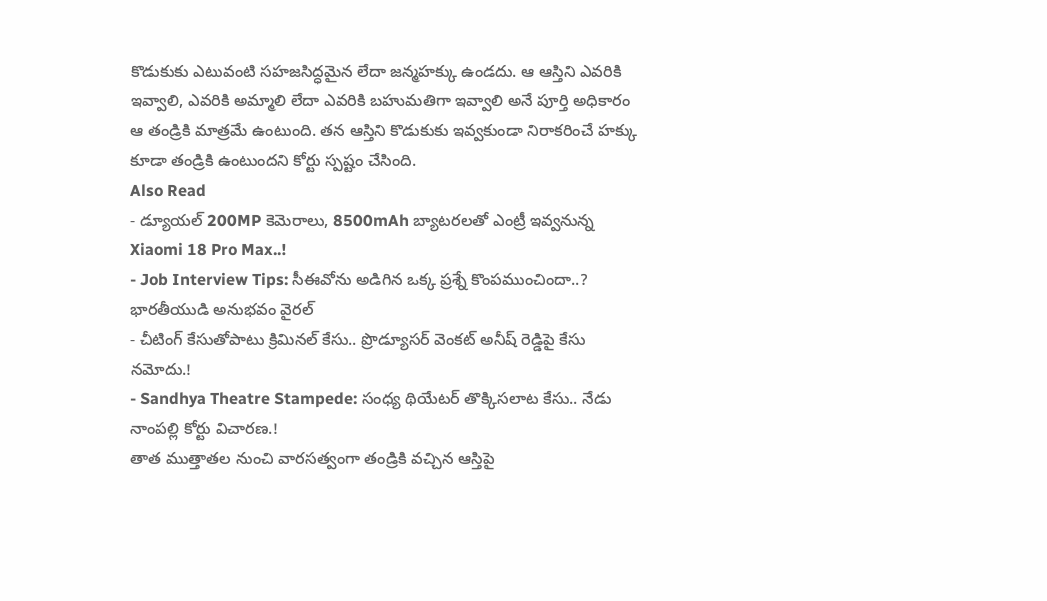కొడుకుకు ఎటువంటి సహజసిద్ధమైన లేదా జన్మహక్కు ఉండదు. ఆ ఆస్తిని ఎవరికి ఇవ్వాలి, ఎవరికి అమ్మాలి లేదా ఎవరికి బహుమతిగా ఇవ్వాలి అనే పూర్తి అధికారం ఆ తండ్రికి మాత్రమే ఉంటుంది. తన ఆస్తిని కొడుకుకు ఇవ్వకుండా నిరాకరించే హక్కు కూడా తండ్రికి ఉంటుందని కోర్టు స్పష్టం చేసింది.
Also Read
- డ్యూయల్ 200MP కెమెరాలు, 8500mAh బ్యాటరలతో ఎంట్రీ ఇవ్వనున్న Xiaomi 18 Pro Max..!
- Job Interview Tips: సీఈవోను అడిగిన ఒక్క ప్రశ్నే కొంపముంచిందా..? భారతీయుడి అనుభవం వైరల్
- చీటింగ్ కేసుతోపాటు క్రిమినల్ కేసు.. ప్రొడ్యూసర్ వెంకట్ అనీష్ రెడ్డిపై కేసు నమోదు.!
- Sandhya Theatre Stampede: సంధ్య థియేటర్ తొక్కిసలాట కేసు.. నేడు నాంపల్లి కోర్టు విచారణ.!
తాత ముత్తాతల నుంచి వారసత్వంగా తండ్రికి వచ్చిన ఆస్తిపై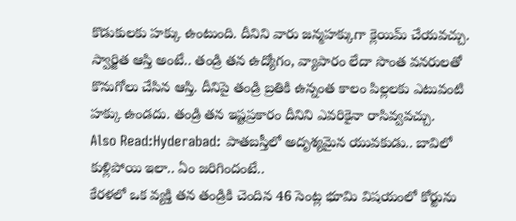కొడుకులకు హక్కు ఉంటుంది. దీనిని వారు జన్మహక్కుగా క్లెయిమ్ చేయవచ్చు. స్వార్జిత ఆస్తి అంటే.. తండ్రి తన ఉద్యోగం, వ్యాపారం లేదా సొంత వనరులతో కొనుగోలు చేసిన ఆస్తి. దీనిపై తండ్రి బ్రతికి ఉన్నంత కాలం పిల్లలకు ఎటువంటి హక్కు ఉండదు. తండ్రి తన ఇష్టప్రకారం దీనిని ఎవరికైనా రాసివ్వవచ్చు.
Also Read:Hyderabad: పాతబస్తీలో అదృశ్యమైన యువకుడు.. బావిలో కుళ్లిపోయి ఇలా.. ఏం జరిగిందంటే..
కేరళలో ఒక వ్యక్తి తన తండ్రికి చెందిన 46 సెంట్ల భూమి విషయంలో కోర్టును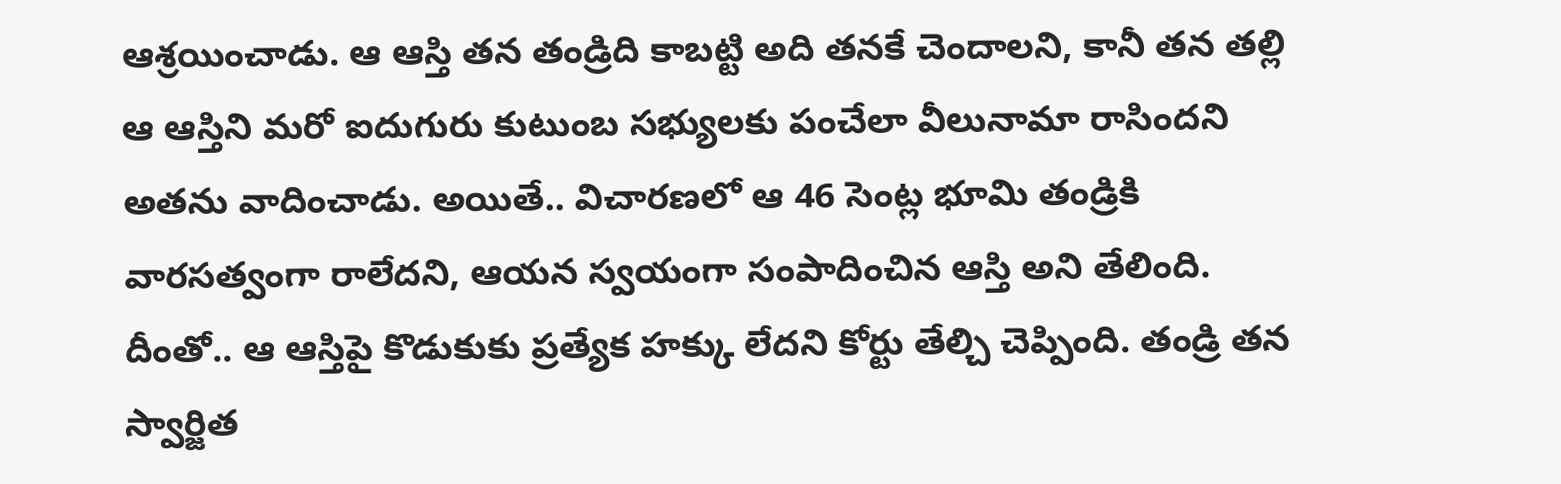ఆశ్రయించాడు. ఆ ఆస్తి తన తండ్రిది కాబట్టి అది తనకే చెందాలని, కానీ తన తల్లి ఆ ఆస్తిని మరో ఐదుగురు కుటుంబ సభ్యులకు పంచేలా వీలునామా రాసిందని అతను వాదించాడు. అయితే.. విచారణలో ఆ 46 సెంట్ల భూమి తండ్రికి వారసత్వంగా రాలేదని, ఆయన స్వయంగా సంపాదించిన ఆస్తి అని తేలింది.
దీంతో.. ఆ ఆస్తిపై కొడుకుకు ప్రత్యేక హక్కు లేదని కోర్టు తేల్చి చెప్పింది. తండ్రి తన స్వార్జిత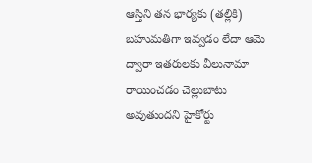ఆస్తిని తన భార్యకు (తల్లికి) బహుమతిగా ఇవ్వడం లేదా ఆమె ద్వారా ఇతరులకు వీలునామా రాయించడం చెల్లుబాటు అవుతుందని హైకోర్టు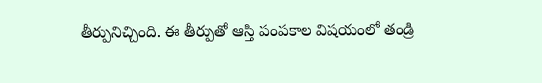తీర్పునిచ్చింది. ఈ తీర్పుతో ఆస్తి పంపకాల విషయంలో తండ్రి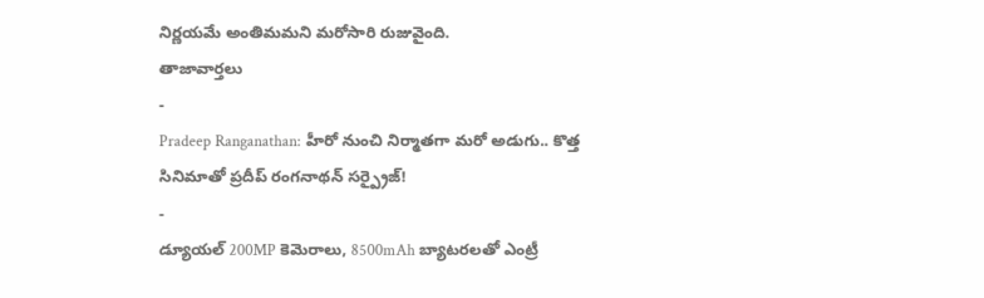నిర్ణయమే అంతిమమని మరోసారి రుజువైంది.
తాజావార్తలు
-
Pradeep Ranganathan: హీరో నుంచి నిర్మాతగా మరో అడుగు.. కొత్త సినిమాతో ప్రదీప్ రంగనాథన్ సర్ప్రైజ్!
-
డ్యూయల్ 200MP కెమెరాలు, 8500mAh బ్యాటరలతో ఎంట్రీ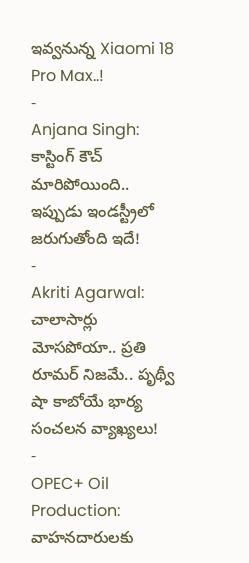ఇవ్వనున్న Xiaomi 18 Pro Max..!
-
Anjana Singh: కాస్టింగ్ కౌచ్ మారిపోయింది.. ఇప్పుడు ఇండస్ట్రీలో జరుగుతోంది ఇదే!
-
Akriti Agarwal: చాలాసార్లు మోసపోయా.. ప్రతి రూమర్ నిజమే.. పృథ్వీ షా కాబోయే భార్య సంచలన వ్యాఖ్యలు!
-
OPEC+ Oil Production: వాహనదారులకు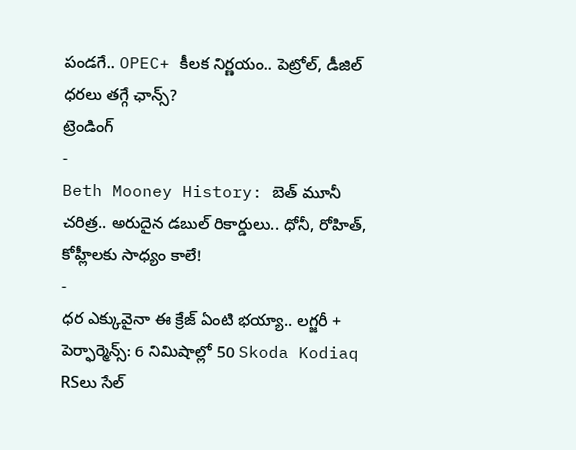పండగే.. OPEC+ కీలక నిర్ణయం.. పెట్రోల్, డీజిల్ ధరలు తగ్గే ఛాన్స్?
ట్రెండింగ్
-
Beth Mooney History: బెత్ మూనీ చరిత్ర.. అరుదైన డబుల్ రికార్డులు.. ధోనీ, రోహిత్, కోహ్లీలకు సాధ్యం కాలే!
-
ధర ఎక్కువైనా ఈ క్రేజ్ ఏంటి భయ్యా.. లగ్జరీ + పెర్ఫార్మెన్స్: 6 నిమిషాల్లో 50 Skoda Kodiaq RSలు సేల్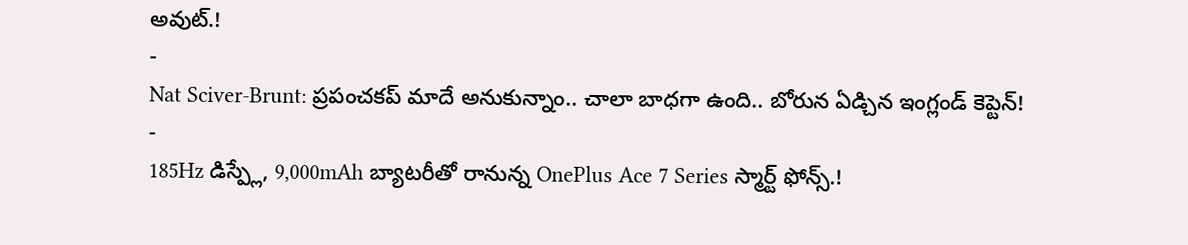అవుట్.!
-
Nat Sciver-Brunt: ప్రపంచకప్ మాదే అనుకున్నాం.. చాలా బాధగా ఉంది.. బోరున ఏడ్చిన ఇంగ్లండ్ కెప్టెన్!
-
185Hz డిస్ప్లే, 9,000mAh బ్యాటరీతో రానున్న OnePlus Ace 7 Series స్మార్ట్ ఫోన్స్.!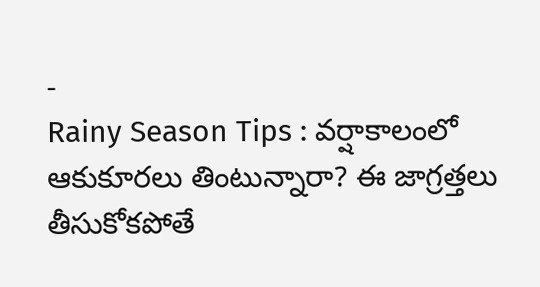-
Rainy Season Tips : వర్షాకాలంలో ఆకుకూరలు తింటున్నారా? ఈ జాగ్రత్తలు తీసుకోకపోతే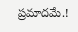ప్రమాదమే.!